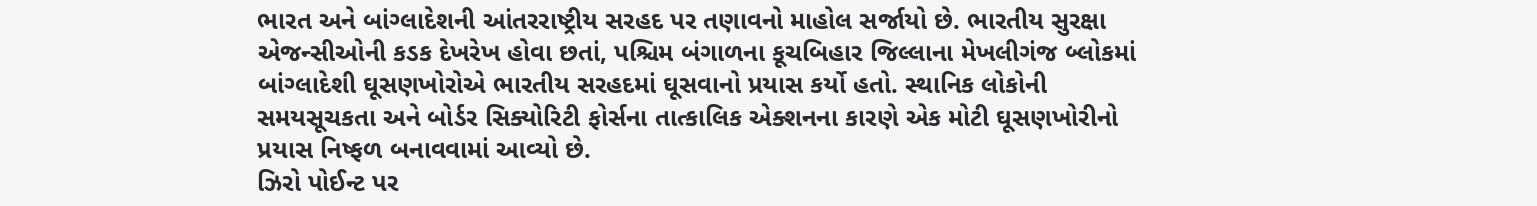ભારત અને બાંગ્લાદેશની આંતરરાષ્ટ્રીય સરહદ પર તણાવનો માહોલ સર્જાયો છે. ભારતીય સુરક્ષા એજન્સીઓની કડક દેખરેખ હોવા છતાં, પશ્ચિમ બંગાળના કૂચબિહાર જિલ્લાના મેખલીગંજ બ્લોકમાં બાંગ્લાદેશી ઘૂસણખોરોએ ભારતીય સરહદમાં ઘૂસવાનો પ્રયાસ કર્યો હતો. સ્થાનિક લોકોની સમયસૂચકતા અને બોર્ડર સિક્યોરિટી ફોર્સના તાત્કાલિક એક્શનના કારણે એક મોટી ઘૂસણખોરીનો પ્રયાસ નિષ્ફળ બનાવવામાં આવ્યો છે.
ઝિરો પોઈન્ટ પર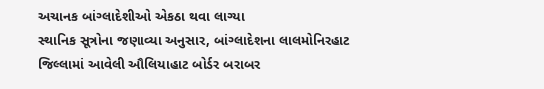અચાનક બાંગ્લાદેશીઓ એકઠા થવા લાગ્યા
સ્થાનિક સૂત્રોના જણાવ્યા અનુસાર, બાંગ્લાદેશના લાલમોનિરહાટ જિલ્લામાં આવેલી ઔલિયાહાટ બોર્ડર બરાબર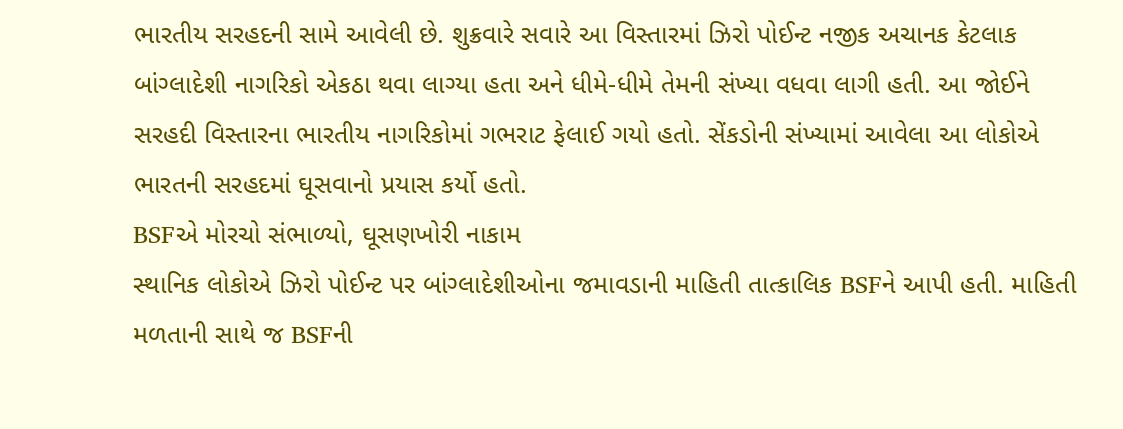ભારતીય સરહદની સામે આવેલી છે. શુક્રવારે સવારે આ વિસ્તારમાં ઝિરો પોઈન્ટ નજીક અચાનક કેટલાક બાંગ્લાદેશી નાગરિકો એકઠા થવા લાગ્યા હતા અને ધીમે-ધીમે તેમની સંખ્યા વધવા લાગી હતી. આ જોઈને સરહદી વિસ્તારના ભારતીય નાગરિકોમાં ગભરાટ ફેલાઈ ગયો હતો. સેંકડોની સંખ્યામાં આવેલા આ લોકોએ ભારતની સરહદમાં ઘૂસવાનો પ્રયાસ કર્યો હતો.
BSFએ મોરચો સંભાળ્યો, ઘૂસણખોરી નાકામ
સ્થાનિક લોકોએ ઝિરો પોઈન્ટ પર બાંગ્લાદેશીઓના જમાવડાની માહિતી તાત્કાલિક BSFને આપી હતી. માહિતી મળતાની સાથે જ BSFની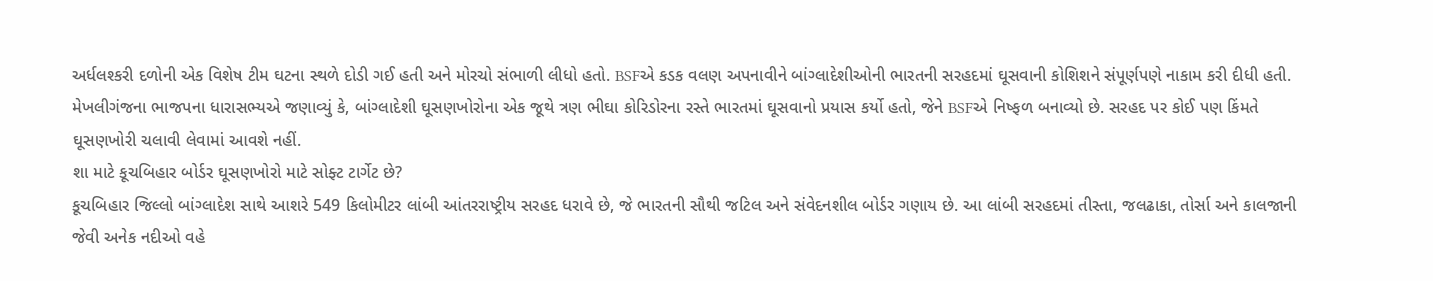અર્ધલશ્કરી દળોની એક વિશેષ ટીમ ઘટના સ્થળે દોડી ગઈ હતી અને મોરચો સંભાળી લીધો હતો. BSFએ કડક વલણ અપનાવીને બાંગ્લાદેશીઓની ભારતની સરહદમાં ઘૂસવાની કોશિશને સંપૂર્ણપણે નાકામ કરી દીધી હતી. મેખલીગંજના ભાજપના ધારાસભ્યએ જણાવ્યું કે, બાંગ્લાદેશી ઘૂસણખોરોના એક જૂથે ત્રણ ભીઘા કોરિડોરના રસ્તે ભારતમાં ઘૂસવાનો પ્રયાસ કર્યો હતો, જેને BSFએ નિષ્ફળ બનાવ્યો છે. સરહદ પર કોઈ પણ કિંમતે ઘૂસણખોરી ચલાવી લેવામાં આવશે નહીં.
શા માટે કૂચબિહાર બોર્ડર ઘૂસણખોરો માટે સોફ્ટ ટાર્ગેટ છે?
કૂચબિહાર જિલ્લો બાંગ્લાદેશ સાથે આશરે 549 કિલોમીટર લાંબી આંતરરાષ્ટ્રીય સરહદ ધરાવે છે, જે ભારતની સૌથી જટિલ અને સંવેદનશીલ બોર્ડર ગણાય છે. આ લાંબી સરહદમાં તીસ્તા, જલઢાકા, તોર્સા અને કાલજાની જેવી અનેક નદીઓ વહે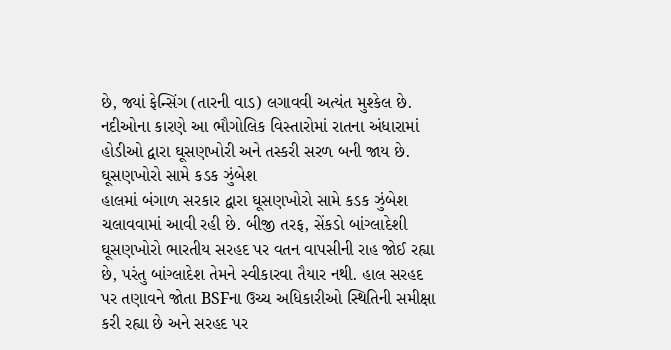છે, જ્યાં ફેન્સિંગ (તારની વાડ) લગાવવી અત્યંત મુશ્કેલ છે. નદીઓના કારણે આ ભૌગોલિક વિસ્તારોમાં રાતના અંધારામાં હોડીઓ દ્વારા ઘૂસણખોરી અને તસ્કરી સરળ બની જાય છે.
ઘૂસણખોરો સામે કડક ઝુંબેશ
હાલમાં બંગાળ સરકાર દ્વારા ઘૂસણખોરો સામે કડક ઝુંબેશ ચલાવવામાં આવી રહી છે. બીજી તરફ, સેંકડો બાંગ્લાદેશી ઘૂસણખોરો ભારતીય સરહદ પર વતન વાપસીની રાહ જોઈ રહ્યા છે, પરંતુ બાંગ્લાદેશ તેમને સ્વીકારવા તૈયાર નથી. હાલ સરહદ પર તણાવને જોતા BSFના ઉચ્ચ અધિકારીઓ સ્થિતિની સમીક્ષા કરી રહ્યા છે અને સરહદ પર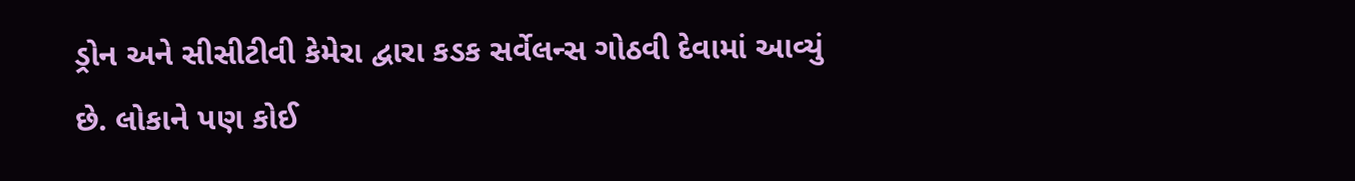ડ્રોન અને સીસીટીવી કેમેરા દ્વારા કડક સર્વેલન્સ ગોઠવી દેવામાં આવ્યું છે. લોકાને પણ કોઈ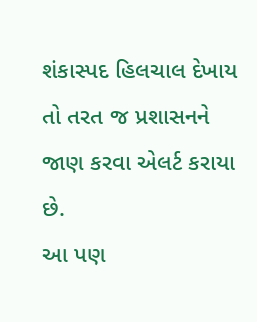શંકાસ્પદ હિલચાલ દેખાય તો તરત જ પ્રશાસનને જાણ કરવા એલર્ટ કરાયા છે.
આ પણ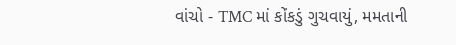વાંચો - TMC માં કોંકડું ગુચવાયું, મમતાની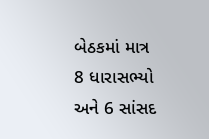બેઠકમાં માત્ર 8 ધારાસભ્યો અને 6 સાંસદ